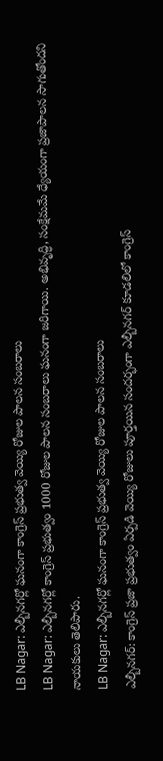LB Nagar: ఎల్బీనగర్లో ఘనంగా కాంగ్రెస్ ప్రభుత్వ వెయ్యి రోజుల పాలన సంబరాలు
LB Nagar: ఎల్బీనగర్లో కాంగ్రెస్ ప్రభుత్వం 1000 రోజుల పాలన సంబరాలు ఘనంగా జరిగాయి. అభివృద్ధి, సంక్షేమమే ధ్యేయంగా ప్రజాపాలన సాగుతోందని నాయకులు తెలిపారు.
LB Nagar: ఎల్బీనగర్లో ఘనంగా కాంగ్రెస్ ప్రభుత్వ వెయ్యి రోజుల పాలన సంబరాలు
ఎల్బీనగర్: కాంగ్రెస్ ప్రజా ప్రభుత్వం ఏర్పడి వెయ్యి రోజులు పూర్తయిన సందర్భంగా ఎల్బీనగర్ కూడలిలో కాంగ్రెస్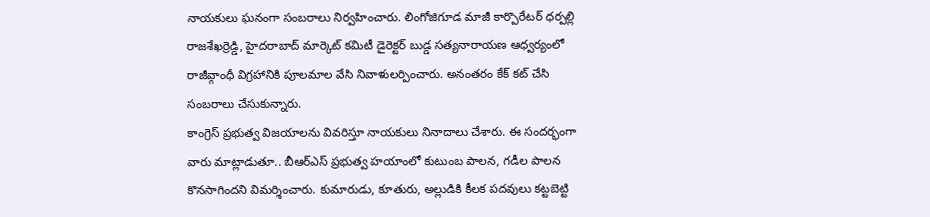నాయకులు ఘనంగా సంబరాలు నిర్వహించారు. లింగోజిగూడ మాజీ కార్పొరేటర్ ధర్పల్లి రాజశేఖర్రెడ్డి, హైదరాబాద్ మార్కెట్ కమిటీ డైరెక్టర్ బుడ్డ సత్యనారాయణ ఆధ్వర్యంలో రాజీవ్గాంధీ విగ్రహానికి పూలమాల వేసి నివాళులర్పించారు. అనంతరం కేక్ కట్ చేసి సంబరాలు చేసుకున్నారు.
కాంగ్రెస్ ప్రభుత్వ విజయాలను వివరిస్తూ నాయకులు నినాదాలు చేశారు. ఈ సందర్భంగా వారు మాట్లాడుతూ.. బీఆర్ఎస్ ప్రభుత్వ హయాంలో కుటుంబ పాలన, గడీల పాలన కొనసాగిందని విమర్శించారు. కుమారుడు, కూతురు, అల్లుడికి కీలక పదవులు కట్టబెట్టి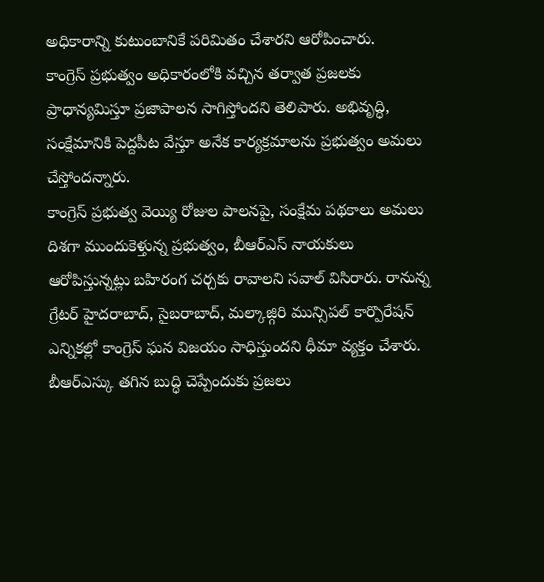అధికారాన్ని కుటుంబానికే పరిమితం చేశారని ఆరోపించారు.
కాంగ్రెస్ ప్రభుత్వం అధికారంలోకి వచ్చిన తర్వాత ప్రజలకు ప్రాధాన్యమిస్తూ ప్రజాపాలన సాగిస్తోందని తెలిపారు. అభివృద్ధి, సంక్షేమానికి పెద్దపీట వేస్తూ అనేక కార్యక్రమాలను ప్రభుత్వం అమలు చేస్తోందన్నారు.
కాంగ్రెస్ ప్రభుత్వ వెయ్యి రోజుల పాలనపై, సంక్షేమ పథకాలు అమలు దిశగా ముందుకెళ్తున్న ప్రభుత్వం, బీఆర్ఎస్ నాయకులు ఆరోపిస్తున్నట్లు బహిరంగ చర్చకు రావాలని సవాల్ విసిరారు. రానున్న గ్రేటర్ హైదరాబాద్, సైబరాబాద్, మల్కాజ్గిరి మున్సిపల్ కార్పొరేషన్ ఎన్నికల్లో కాంగ్రెస్ ఘన విజయం సాధిస్తుందని ధీమా వ్యక్తం చేశారు.
బీఆర్ఎస్కు తగిన బుద్ధి చెప్పేందుకు ప్రజలు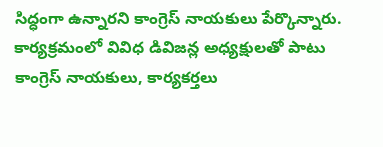సిద్ధంగా ఉన్నారని కాంగ్రెస్ నాయకులు పేర్కొన్నారు. కార్యక్రమంలో వివిధ డివిజన్ల అధ్యక్షులతో పాటు కాంగ్రెస్ నాయకులు, కార్యకర్తలు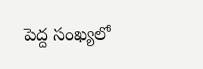పెద్ద సంఖ్యలో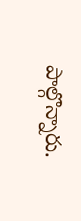పాల్గొన్నారు.